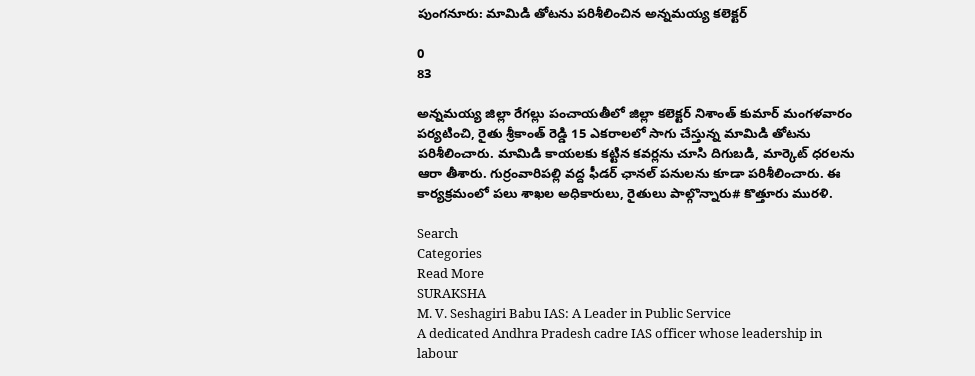పుంగనూరు: మామిడి తోటను పరిశీలించిన అన్నమయ్య కలెక్టర్

0
83

అన్నమయ్య జిల్లా రేగల్లు పంచాయతీలో జిల్లా కలెక్టర్ నిశాంత్ కుమార్ మంగళవారం పర్యటించి, రైతు శ్రీకాంత్ రెడ్డి 15 ఎకరాలలో సాగు చేస్తున్న మామిడి తోటను పరిశీలించారు. మామిడి కాయలకు కట్టిన కవర్లను చూసి దిగుబడి, మార్కెట్ ధరలను ఆరా తీశారు. గుర్రంవారిపల్లి వద్ద ఫీడర్ ఛానల్ పనులను కూడా పరిశీలించారు. ఈ కార్యక్రమంలో పలు శాఖల అధికారులు, రైతులు పాల్గొన్నారు# కొత్తూరు మురళి.

Search
Categories
Read More
SURAKSHA
M. V. Seshagiri Babu IAS: A Leader in Public Service
A dedicated Andhra Pradesh cadre IAS officer whose leadership in labour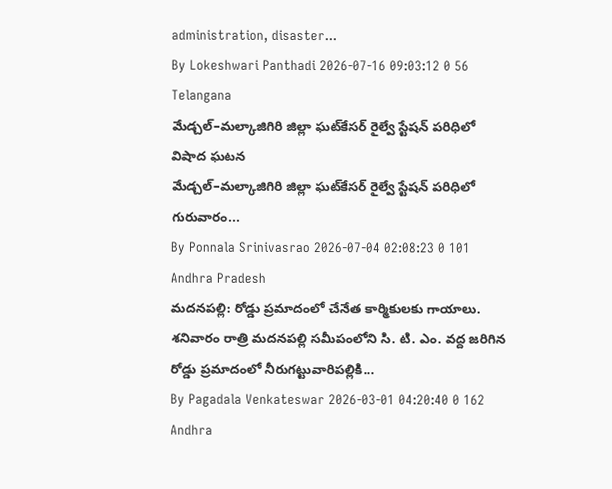administration, disaster...
By Lokeshwari Panthadi 2026-07-16 09:03:12 0 56
Telangana
మేడ్చల్‌–మల్కాజిగిరి జిల్లా ఘట్‌కేసర్‌ రైల్వే స్టేషన్‌ పరిధిలో విషాద ఘటన
మేడ్చల్‌–మల్కాజిగిరి జిల్లా ఘట్‌కేసర్‌ రైల్వే స్టేషన్‌ పరిధిలో గురువారం...
By Ponnala Srinivasrao 2026-07-04 02:08:23 0 101
Andhra Pradesh
మదనపల్లి: రోడ్డు ప్రమాదంలో చేనేత కార్మికులకు గాయాలు.
శనివారం రాత్రి మదనపల్లి సమీపంలోని సి. టి. ఎం. వద్ద జరిగిన రోడ్డు ప్రమాదంలో నీరుగట్టువారిపల్లికి...
By Pagadala Venkateswar 2026-03-01 04:20:40 0 162
Andhra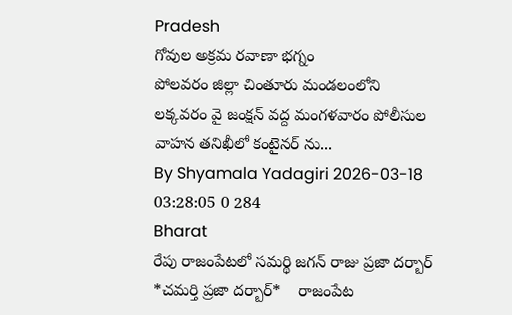Pradesh
గోవుల అక్రమ రవాణా భగ్నం
పోలవరం జిల్లా చింతూరు మండలంలోని లక్కవరం వై జంక్షన్ వద్ద మంగళవారం పోలీసుల వాహన తనిఖీలో కంటైనర్ ను...
By Shyamala Yadagiri 2026-03-18 03:28:05 0 284
Bharat
రేపు రాజంపేటలో సమర్థి జగన్ రాజు ప్రజా దర్బార్
*చమర్తి ప్రజా దర్బార్*    రాజంపేట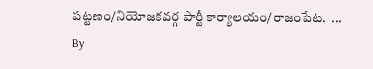పట్టణం/నియోజకవర్గ పార్టీ కార్యాలయం/రాజంపేట.  ...
By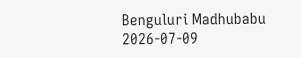Benguluri Madhubabu 2026-07-09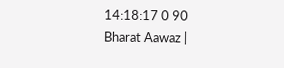14:18:17 0 90
Bharat Aawaz |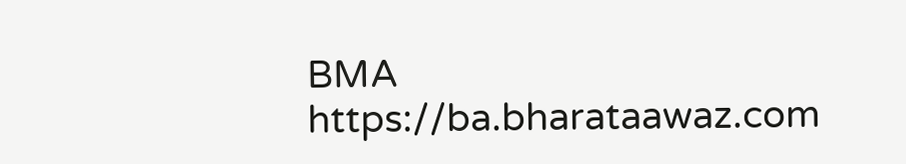BMA https://ba.bharataawaz.com